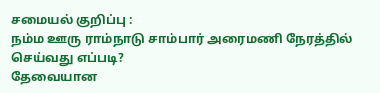சமையல் குறிப்பு :
நம்ம ஊரு ராம்நாடு சாம்பார் அரைமணி நேரத்தில் செய்வது எப்படி?
தேவையான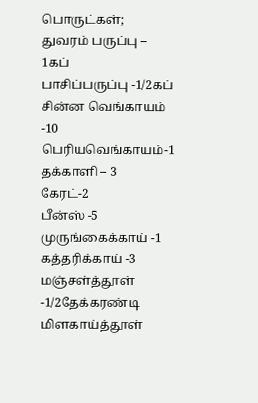பொருட்கள்;
துவரம் பருப்பு – 1கப்
பாசிப்பருப்பு -1/2கப்
சின்ன வெங்காயம் -10
பெரியவெங்காயம்-1
தக்காளி – 3
கேரட்-2
பீன்ஸ் -5
முருங்கைக்காய் -1
கத்தரிக்காய் -3
மஞ்சள்த்தூள் -1/2தேக்கரண்டி
மிளகாய்த்தூள்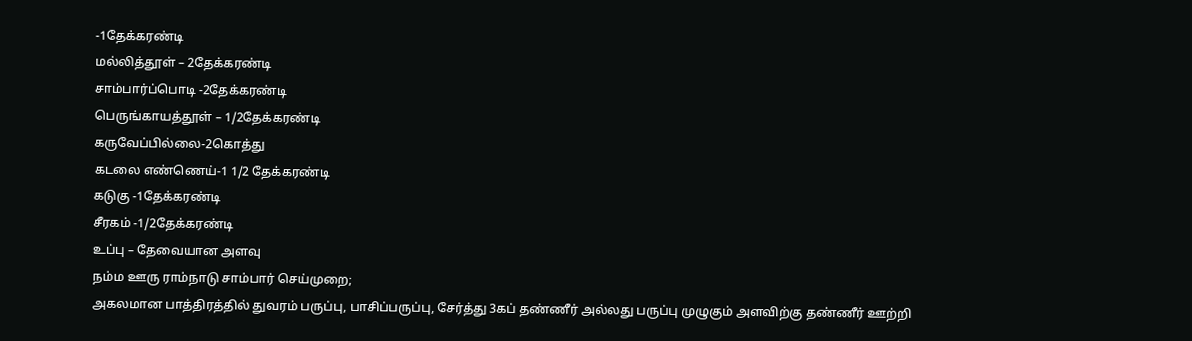-1தேக்கரண்டி
மல்லித்தூள் – 2தேக்கரண்டி
சாம்பார்ப்பொடி -2தேக்கரண்டி
பெருங்காயத்தூள் – 1/2தேக்கரண்டி
கருவேப்பில்லை-2கொத்து
கடலை எண்ணெய்-1 1/2 தேக்கரண்டி
கடுகு -1தேக்கரண்டி
சீரகம் -1/2தேக்கரண்டி
உப்பு – தேவையான அளவு
நம்ம ஊரு ராம்நாடு சாம்பார் செய்முறை;
அகலமான பாத்திரத்தில் துவரம் பருப்பு, பாசிப்பருப்பு, சேர்த்து 3கப் தண்ணீர் அல்லது பருப்பு முழுகும் அளவிற்கு தண்ணீர் ஊற்றி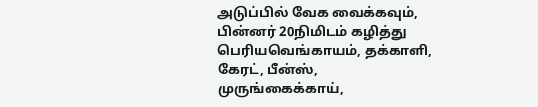அடுப்பில் வேக வைக்கவும், பின்னர் 20நிமிடம் கழித்து பெரியவெங்காயம், தக்காளி, கேரட், பீன்ஸ், முருங்கைக்காய்,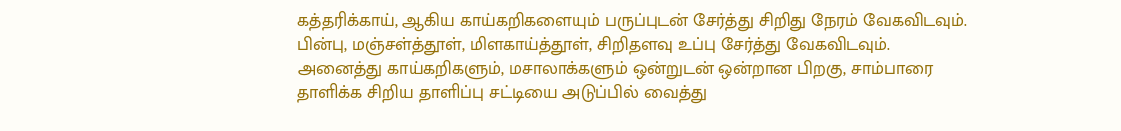கத்தரிக்காய், ஆகிய காய்கறிகளையும் பருப்புடன் சேர்த்து சிறிது நேரம் வேகவிடவும். பின்பு, மஞ்சள்த்தூள், மிளகாய்த்தூள், சிறிதளவு உப்பு சேர்த்து வேகவிடவும்.
அனைத்து காய்கறிகளும், மசாலாக்களும் ஒன்றுடன் ஒன்றான பிறகு, சாம்பாரை தாளிக்க சிறிய தாளிப்பு சட்டியை அடுப்பில் வைத்து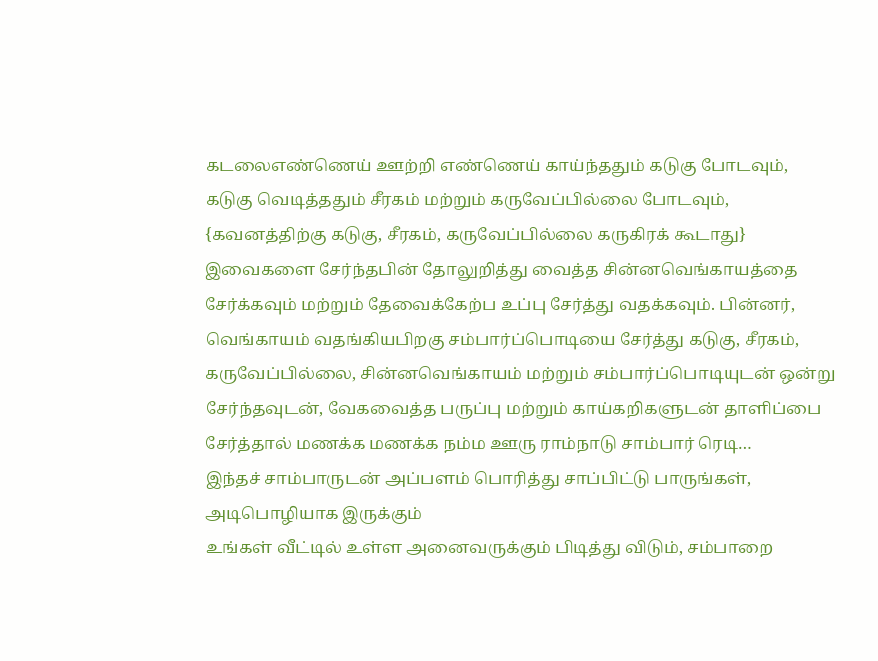கடலைஎண்ணெய் ஊற்றி எண்ணெய் காய்ந்ததும் கடுகு போடவும், கடுகு வெடித்ததும் சீரகம் மற்றும் கருவேப்பில்லை போடவும், {கவனத்திற்கு கடுகு, சீரகம், கருவேப்பில்லை கருகிரக் கூடாது} இவைகளை சேர்ந்தபின் தோலுறித்து வைத்த சின்னவெங்காயத்தை சேர்க்கவும் மற்றும் தேவைக்கேற்ப உப்பு சேர்த்து வதக்கவும். பின்னர், வெங்காயம் வதங்கியபிறகு சம்பார்ப்பொடியை சேர்த்து கடுகு, சீரகம், கருவேப்பில்லை, சின்னவெங்காயம் மற்றும் சம்பார்ப்பொடியுடன் ஒன்று சேர்ந்தவுடன், வேகவைத்த பருப்பு மற்றும் காய்கறிகளுடன் தாளிப்பை சேர்த்தால் மணக்க மணக்க நம்ம ஊரு ராம்நாடு சாம்பார் ரெடி…
இந்தச் சாம்பாருடன் அப்பளம் பொரித்து சாப்பிட்டு பாருங்கள், அடிபொழியாக இருக்கும்
உங்கள் வீட்டில் உள்ள அனைவருக்கும் பிடித்து விடும், சம்பாறை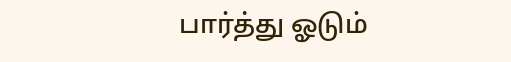பார்த்து ஓடும்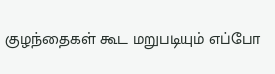குழந்தைகள் கூட மறுபடியும் எப்போ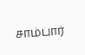சாம்பார்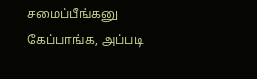சமைப்பீங்கனு கேப்பாங்க, அப்படி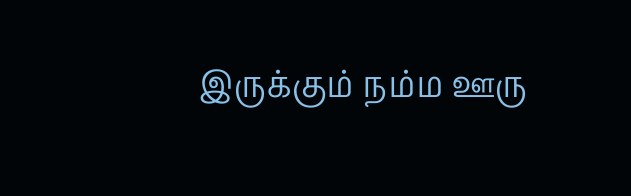இருக்கும் நம்ம ஊரு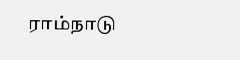ராம்நாடு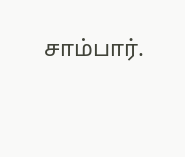சாம்பார்.